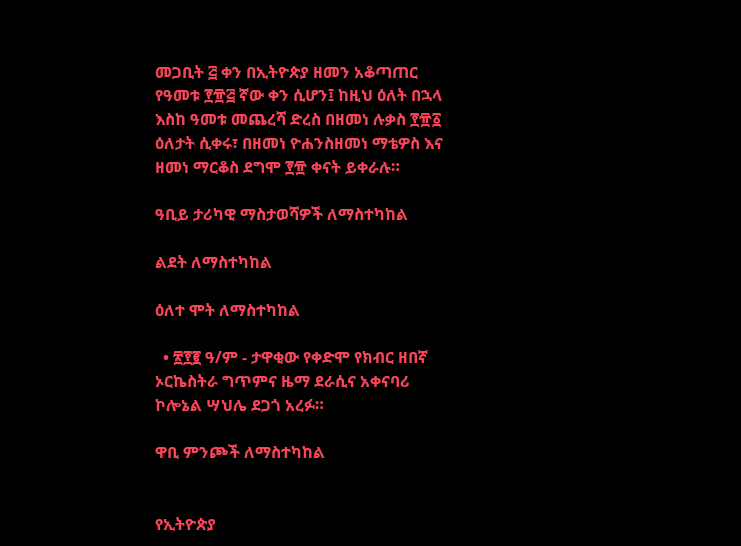መጋቢት ፭ ቀን በኢትዮጵያ ዘመን አቆጣጠር የዓመቱ ፻፹፭ ኛው ቀን ሲሆን፤ ከዚህ ዕለት በኋላ እስከ ዓመቱ መጨረሻ ድረስ በዘመነ ሉቃስ ፻፹፩ ዕለታት ሲቀሩ፣ በዘመነ ዮሐንስዘመነ ማቴዎስ እና ዘመነ ማርቆስ ደግሞ ፻፹ ቀናት ይቀራሉ።

ዓቢይ ታሪካዊ ማስታወሻዎች ለማስተካከል

ልደት ለማስተካከል

ዕለተ ሞት ለማስተካከል

  • ፳፻፪ ዓ/ም - ታዋቂው የቀድሞ የክብር ዘበኛ ኦርኬስትራ ግጥምና ዜማ ደራሲና አቀናባሪ ኮሎኔል ሣህሌ ደጋጎ አረፉ።

ዋቢ ምንጮች ለማስተካከል


የኢትዮጵያ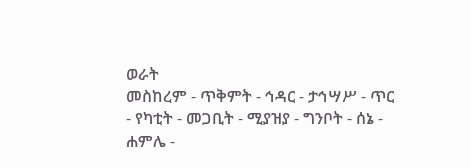ወራት
መስከረም - ጥቅምት - ኅዳር - ታኅሣሥ - ጥር - የካቲት - መጋቢት - ሚያዝያ - ግንቦት - ሰኔ - ሐምሌ -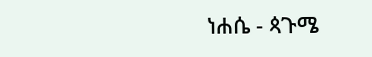ነሐሴ - ጳጉሜ